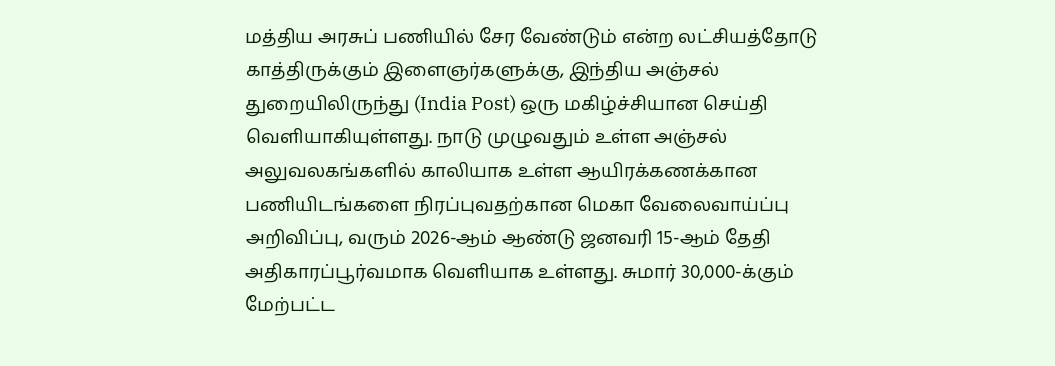மத்திய அரசுப் பணியில் சேர வேண்டும் என்ற லட்சியத்தோடு காத்திருக்கும் இளைஞர்களுக்கு, இந்திய அஞ்சல் துறையிலிருந்து (India Post) ஒரு மகிழ்ச்சியான செய்தி வெளியாகியுள்ளது. நாடு முழுவதும் உள்ள அஞ்சல் அலுவலகங்களில் காலியாக உள்ள ஆயிரக்கணக்கான பணியிடங்களை நிரப்புவதற்கான மெகா வேலைவாய்ப்பு அறிவிப்பு, வரும் 2026-ஆம் ஆண்டு ஜனவரி 15-ஆம் தேதி அதிகாரப்பூர்வமாக வெளியாக உள்ளது. சுமார் 30,000-க்கும் மேற்பட்ட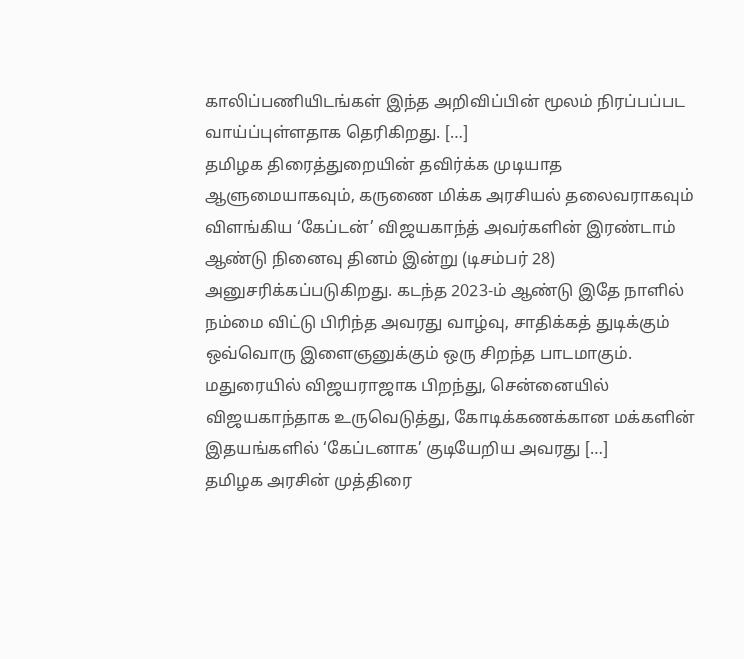காலிப்பணியிடங்கள் இந்த அறிவிப்பின் மூலம் நிரப்பப்பட வாய்ப்புள்ளதாக தெரிகிறது. […]
தமிழக திரைத்துறையின் தவிர்க்க முடியாத ஆளுமையாகவும், கருணை மிக்க அரசியல் தலைவராகவும் விளங்கிய ‘கேப்டன்’ விஜயகாந்த் அவர்களின் இரண்டாம் ஆண்டு நினைவு தினம் இன்று (டிசம்பர் 28) அனுசரிக்கப்படுகிறது. கடந்த 2023-ம் ஆண்டு இதே நாளில் நம்மை விட்டு பிரிந்த அவரது வாழ்வு, சாதிக்கத் துடிக்கும் ஒவ்வொரு இளைஞனுக்கும் ஒரு சிறந்த பாடமாகும். மதுரையில் விஜயராஜாக பிறந்து, சென்னையில் விஜயகாந்தாக உருவெடுத்து, கோடிக்கணக்கான மக்களின் இதயங்களில் ‘கேப்டனாக’ குடியேறிய அவரது […]
தமிழக அரசின் முத்திரை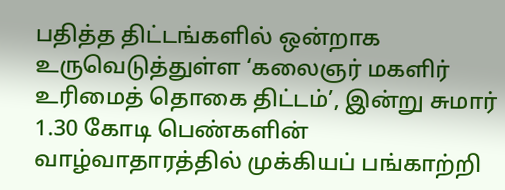பதித்த திட்டங்களில் ஒன்றாக உருவெடுத்துள்ள ‘கலைஞர் மகளிர் உரிமைத் தொகை திட்டம்’, இன்று சுமார் 1.30 கோடி பெண்களின் வாழ்வாதாரத்தில் முக்கியப் பங்காற்றி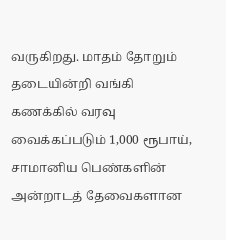வருகிறது. மாதம் தோறும் தடையின்றி வங்கி கணக்கில் வரவு வைக்கப்படும் 1,000 ரூபாய், சாமானிய பெண்களின் அன்றாடத் தேவைகளான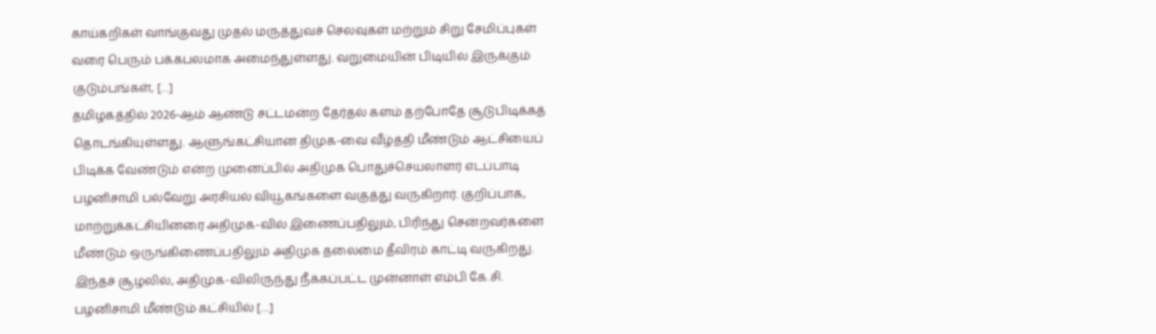காய்கறிகள் வாங்குவது முதல் மருத்துவச் செலவுகள் மற்றும் சிறு சேமிப்புகள் வரை பெரும் பக்கபலமாக அமைந்துள்ளது. வறுமையின் பிடியில் இருக்கும் குடும்பங்கள், […]
தமிழகத்தில் 2026-ஆம் ஆண்டு சட்டமன்ற தேர்தல் களம் தற்போதே சூடுபிடிக்கத் தொடங்கியுள்ளது. ஆளுங்கட்சியான திமுக-வை வீழ்த்தி மீண்டும் ஆட்சியைப் பிடிக்க வேண்டும் என்ற முனைப்பில் அதிமுக பொதுச்செயலாளர் எடப்பாடி பழனிசாமி பல்வேறு அரசியல் வியூகங்களை வகுத்து வருகிறார். குறிப்பாக, மாற்றுக்கட்சியினரை அதிமுக-வில் இணைப்பதிலும், பிரிந்து சென்றவர்களை மீண்டும் ஒருங்கிணைப்பதிலும் அதிமுக தலைமை தீவிரம் காட்டி வருகிறது. இந்தச் சூழலில், அதிமுக-விலிருந்து நீக்கப்பட்ட முன்னாள் எம்பி கே.சி. பழனிசாமி மீண்டும் கட்சியில் […]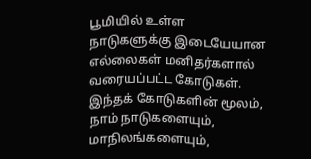பூமியில் உள்ள நாடுகளுக்கு இடையேயான எல்லைகள் மனிதர்களால் வரையப்பட்ட கோடுகள். இந்தக் கோடுகளின் மூலம், நாம் நாடுகளையும், மாநிலங்களையும்,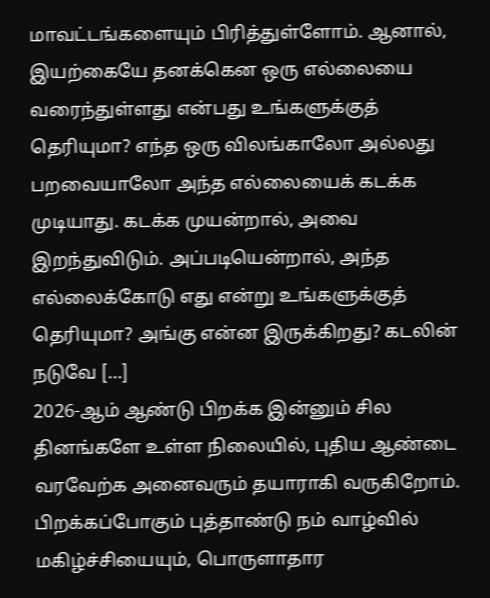மாவட்டங்களையும் பிரித்துள்ளோம். ஆனால், இயற்கையே தனக்கென ஒரு எல்லையை வரைந்துள்ளது என்பது உங்களுக்குத் தெரியுமா? எந்த ஒரு விலங்காலோ அல்லது பறவையாலோ அந்த எல்லையைக் கடக்க முடியாது. கடக்க முயன்றால், அவை இறந்துவிடும். அப்படியென்றால், அந்த எல்லைக்கோடு எது என்று உங்களுக்குத் தெரியுமா? அங்கு என்ன இருக்கிறது? கடலின் நடுவே […]
2026-ஆம் ஆண்டு பிறக்க இன்னும் சில தினங்களே உள்ள நிலையில், புதிய ஆண்டை வரவேற்க அனைவரும் தயாராகி வருகிறோம். பிறக்கப்போகும் புத்தாண்டு நம் வாழ்வில் மகிழ்ச்சியையும், பொருளாதார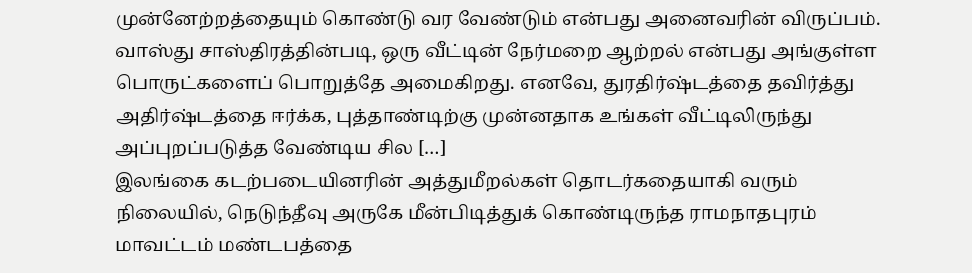முன்னேற்றத்தையும் கொண்டு வர வேண்டும் என்பது அனைவரின் விருப்பம். வாஸ்து சாஸ்திரத்தின்படி, ஒரு வீட்டின் நேர்மறை ஆற்றல் என்பது அங்குள்ள பொருட்களைப் பொறுத்தே அமைகிறது. எனவே, துரதிர்ஷ்டத்தை தவிர்த்து அதிர்ஷ்டத்தை ஈர்க்க, புத்தாண்டிற்கு முன்னதாக உங்கள் வீட்டிலிருந்து அப்புறப்படுத்த வேண்டிய சில […]
இலங்கை கடற்படையினரின் அத்துமீறல்கள் தொடர்கதையாகி வரும் நிலையில், நெடுந்தீவு அருகே மீன்பிடித்துக் கொண்டிருந்த ராமநாதபுரம் மாவட்டம் மண்டபத்தை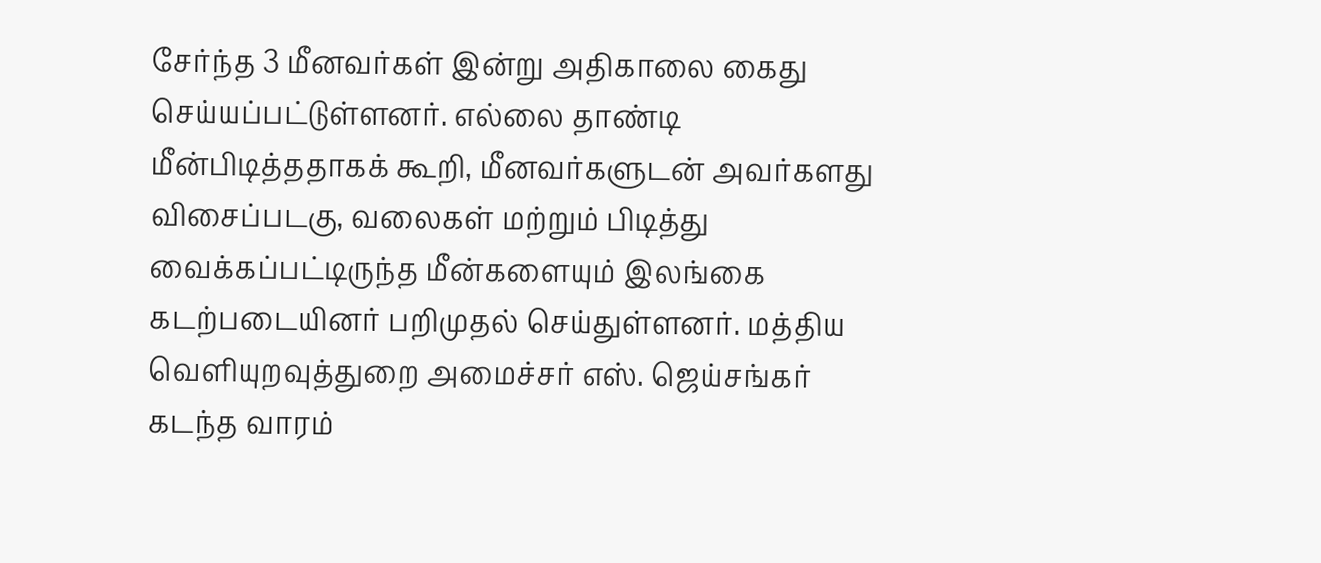சேர்ந்த 3 மீனவர்கள் இன்று அதிகாலை கைது செய்யப்பட்டுள்ளனர். எல்லை தாண்டி மீன்பிடித்ததாகக் கூறி, மீனவர்களுடன் அவர்களது விசைப்படகு, வலைகள் மற்றும் பிடித்து வைக்கப்பட்டிருந்த மீன்களையும் இலங்கை கடற்படையினர் பறிமுதல் செய்துள்ளனர். மத்திய வெளியுறவுத்துறை அமைச்சர் எஸ். ஜெய்சங்கர் கடந்த வாரம்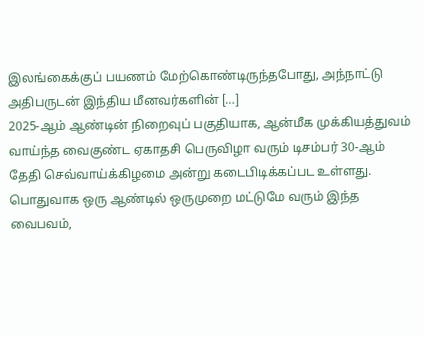இலங்கைக்குப் பயணம் மேற்கொண்டிருந்தபோது, அந்நாட்டு அதிபருடன் இந்திய மீனவர்களின் […]
2025-ஆம் ஆண்டின் நிறைவுப் பகுதியாக, ஆன்மீக முக்கியத்துவம் வாய்ந்த வைகுண்ட ஏகாதசி பெருவிழா வரும் டிசம்பர் 30-ஆம் தேதி செவ்வாய்க்கிழமை அன்று கடைபிடிக்கப்பட உள்ளது. பொதுவாக ஒரு ஆண்டில் ஒருமுறை மட்டுமே வரும் இந்த வைபவம்,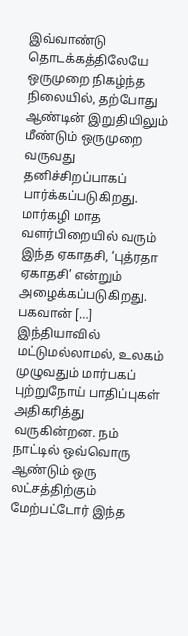இவ்வாண்டு தொடக்கத்திலேயே ஒருமுறை நிகழ்ந்த நிலையில், தற்போது ஆண்டின் இறுதியிலும் மீண்டும் ஒருமுறை வருவது தனிச்சிறப்பாகப் பார்க்கப்படுகிறது. மார்கழி மாத வளர்பிறையில் வரும் இந்த ஏகாதசி, ‘புத்ரதா ஏகாதசி’ என்றும் அழைக்கப்படுகிறது. பகவான் […]
இந்தியாவில் மட்டுமல்லாமல், உலகம் முழுவதும் மார்பகப் புற்றுநோய் பாதிப்புகள் அதிகரித்து வருகின்றன. நம் நாட்டில் ஒவ்வொரு ஆண்டும் ஒரு லட்சத்திற்கும் மேற்பட்டோர் இந்த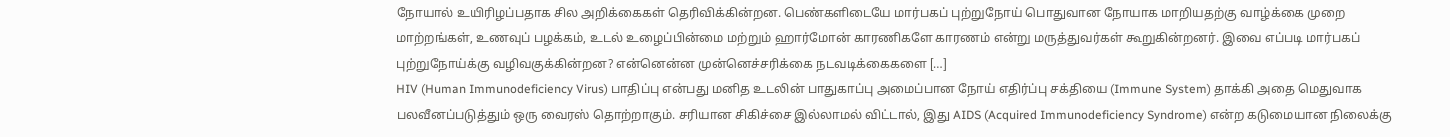நோயால் உயிரிழப்பதாக சில அறிக்கைகள் தெரிவிக்கின்றன. பெண்களிடையே மார்பகப் புற்றுநோய் பொதுவான நோயாக மாறியதற்கு வாழ்க்கை முறை மாற்றங்கள், உணவுப் பழக்கம், உடல் உழைப்பின்மை மற்றும் ஹார்மோன் காரணிகளே காரணம் என்று மருத்துவர்கள் கூறுகின்றனர். இவை எப்படி மார்பகப் புற்றுநோய்க்கு வழிவகுக்கின்றன? என்னென்ன முன்னெச்சரிக்கை நடவடிக்கைகளை […]
HIV (Human Immunodeficiency Virus) பாதிப்பு என்பது மனித உடலின் பாதுகாப்பு அமைப்பான நோய் எதிர்ப்பு சக்தியை (Immune System) தாக்கி அதை மெதுவாக பலவீனப்படுத்தும் ஒரு வைரஸ் தொற்றாகும். சரியான சிகிச்சை இல்லாமல் விட்டால், இது AIDS (Acquired Immunodeficiency Syndrome) என்ற கடுமையான நிலைக்கு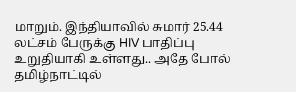மாறும். இந்தியாவில் சுமார் 25.44 லட்சம் பேருக்கு HIV பாதிப்பு உறுதியாகி உள்ளது.. அதே போல் தமிழ்நாட்டில்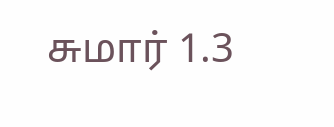சுமார் 1.3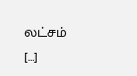லட்சம் […]